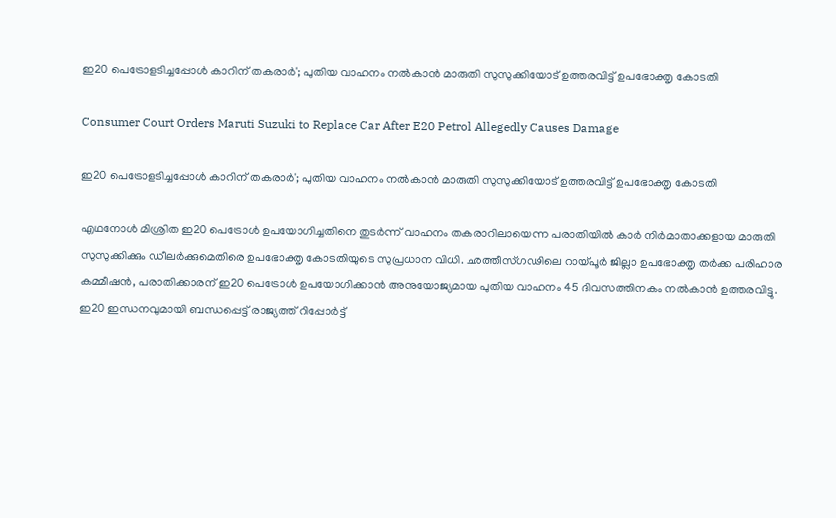ഇ20 പെട്രോളടിച്ചപ്പോൾ കാറിന് തകരാര്‍'; പുതിയ വാഹനം നൽകാൻ മാരുതി സുസുക്കിയോട് ഉത്തരവിട്ട് ഉപഭോക്തൃ കോടതി

Consumer Court Orders Maruti Suzuki to Replace Car After E20 Petrol Allegedly Causes Damage

ഇ20 പെട്രോളടിച്ചപ്പോൾ കാറിന് തകരാര്‍'; പുതിയ വാഹനം നൽകാൻ മാരുതി സുസുക്കിയോട് ഉത്തരവിട്ട് ഉപഭോക്തൃ കോടതി

എഥനോൾ മിശ്രിത ഇ20 പെട്രോൾ ഉപയോഗിച്ചതിനെ തുടർന്ന് വാഹനം തകരാറിലായെന്ന പരാതിയിൽ കാർ നിർമാതാക്കളായ മാരുതി സുസുക്കിക്കും ഡീലർക്കുമെതിരെ ഉപഭോക്തൃ കോടതിയുടെ സുപ്രധാന വിധി. ഛത്തീസ്ഗഢിലെ റായ്പൂർ ജില്ലാ ഉപഭോക്തൃ തർക്ക പരിഹാര കമ്മീഷൻ, പരാതിക്കാരന് ഇ20 പെട്രോൾ ഉപയോഗിക്കാൻ അനുയോജ്യമായ പുതിയ വാഹനം 45 ദിവസത്തിനകം നൽകാൻ ഉത്തരവിട്ടു. ഇ20 ഇന്ധനവുമായി ബന്ധപ്പെട്ട് രാജ്യത്ത് റിപ്പോർട്ട്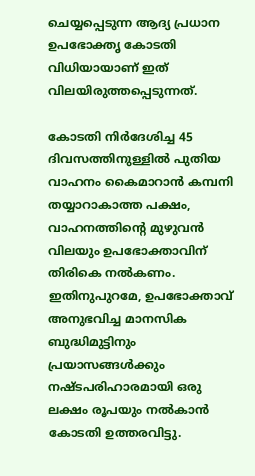ചെയ്യപ്പെടുന്ന ആദ്യ പ്രധാന ഉപഭോക്തൃ കോടതി വിധിയായാണ് ഇത് വിലയിരുത്തപ്പെടുന്നത്.

കോടതി നിർദേശിച്ച 45 ദിവസത്തിനുള്ളിൽ പുതിയ വാഹനം കൈമാറാൻ കമ്പനി തയ്യാറാകാത്ത പക്ഷം, വാഹനത്തിന്റെ മുഴുവൻ വിലയും ഉപഭോക്താവിന് തിരികെ നൽകണം. ഇതിനുപുറമേ, ഉപഭോക്താവ് അനുഭവിച്ച മാനസിക ബുദ്ധിമുട്ടിനും പ്രയാസങ്ങൾക്കും നഷ്ടപരിഹാരമായി ഒരു ലക്ഷം രൂപയും നൽകാൻ കോടതി ഉത്തരവിട്ടു.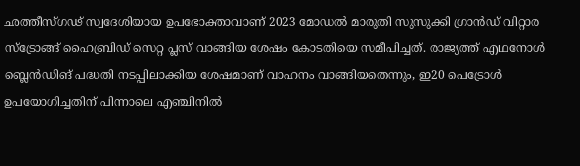ഛത്തീസ്ഗഢ് സ്വദേശിയായ ഉപഭോക്താവാണ് 2023 മോഡൽ മാരുതി സുസുക്കി ഗ്രാൻഡ് വിറ്റാര സ്ട്രോങ്ങ് ഹൈബ്രിഡ് സെറ്റ പ്ലസ് വാങ്ങിയ ശേഷം കോടതിയെ സമീപിച്ചത്. രാജ്യത്ത് എഥനോൾ ബ്ലെൻഡിങ് പദ്ധതി നടപ്പിലാക്കിയ ശേഷമാണ് വാഹനം വാങ്ങിയതെന്നും, ഇ20 പെട്രോൾ ഉപയോഗിച്ചതിന് പിന്നാലെ എഞ്ചിനിൽ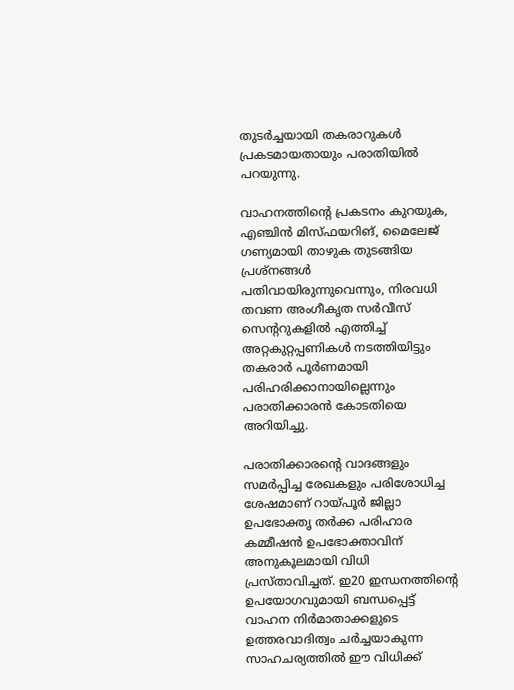തുടർച്ചയായി തകരാറുകൾ പ്രകടമായതായും പരാതിയിൽ പറയുന്നു.

വാഹനത്തിന്റെ പ്രകടനം കുറയുക, എഞ്ചിൻ മിസ്ഫയറിങ്, മൈലേജ് ഗണ്യമായി താഴുക തുടങ്ങിയ പ്രശ്നങ്ങൾ പതിവായിരുന്നുവെന്നും, നിരവധി തവണ അംഗീകൃത സർവീസ് സെന്ററുകളിൽ എത്തിച്ച് അറ്റകുറ്റപ്പണികൾ നടത്തിയിട്ടും തകരാർ പൂർണമായി പരിഹരിക്കാനായില്ലെന്നും പരാതിക്കാരൻ കോടതിയെ അറിയിച്ചു.

പരാതിക്കാരന്റെ വാദങ്ങളും സമർപ്പിച്ച രേഖകളും പരിശോധിച്ച ശേഷമാണ് റായ്പൂർ ജില്ലാ ഉപഭോക്തൃ തർക്ക പരിഹാര കമ്മീഷൻ ഉപഭോക്താവിന് അനുകൂലമായി വിധി പ്രസ്താവിച്ചത്. ഇ20 ഇന്ധനത്തിന്റെ ഉപയോഗവുമായി ബന്ധപ്പെട്ട് വാഹന നിർമാതാക്കളുടെ ഉത്തരവാദിത്വം ചർച്ചയാകുന്ന സാഹചര്യത്തിൽ ഈ വിധിക്ക്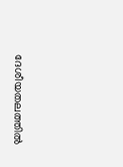ദേശീയതലത്തിൽ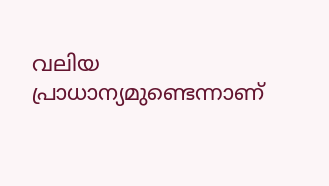വലിയ പ്രാധാന്യമുണ്ടെന്നാണ്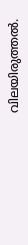വിലയിരുത്തൽ.